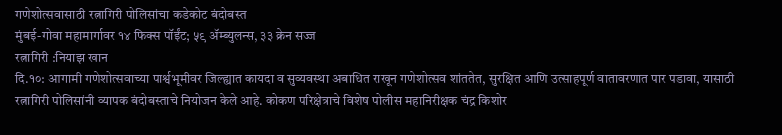गणेशोत्सवासाठी रत्नागिरी पोलिसांचा कडेकोट बंदोबस्त
मुंबई-गोवा महामार्गावर १४ फिक्स पॉईंट; ५९ ॲम्ब्युलन्स, ३३ क्रेन सज्ज
रत्नागिरी :नियाझ खान
दि.१०: आगामी गणेशोत्सवाच्या पार्श्वभूमीवर जिल्ह्यात कायदा व सुव्यवस्था अबाधित राखून गणेशोत्सव शांततेत, सुरक्षित आणि उत्साहपूर्ण वातावरणात पार पडावा, यासाठी रत्नागिरी पोलिसांनी व्यापक बंदोबस्ताचे नियोजन केले आहे. कोकण परिक्षेत्राचे विशेष पोलीस महानिरीक्षक चंद्र किशोर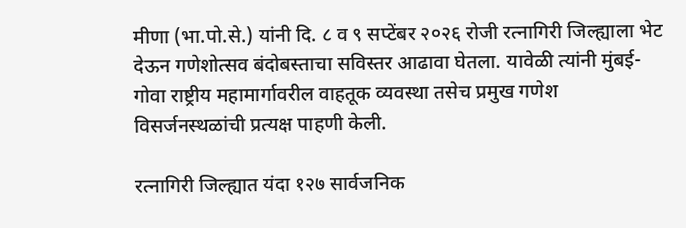मीणा (भा.पो.से.) यांनी दि. ८ व ९ सप्टेंबर २०२६ रोजी रत्नागिरी जिल्ह्याला भेट देऊन गणेशोत्सव बंदोबस्ताचा सविस्तर आढावा घेतला. यावेळी त्यांनी मुंबई-गोवा राष्ट्रीय महामार्गावरील वाहतूक व्यवस्था तसेच प्रमुख गणेश विसर्जनस्थळांची प्रत्यक्ष पाहणी केली.

रत्नागिरी जिल्ह्यात यंदा १२७ सार्वजनिक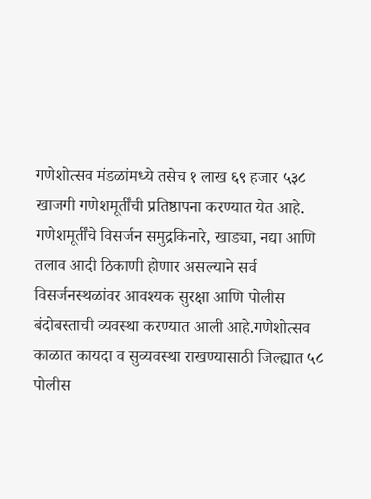गणेशोत्सव मंडळांमध्ये तसेच १ लाख ६९ हजार ५३८ खाजगी गणेशमूर्तींची प्रतिष्ठापना करण्यात येत आहे. गणेशमूर्तींचे विसर्जन समुद्रकिनारे, खाड्या, नद्या आणि तलाव आदी ठिकाणी होणार असल्याने सर्व विसर्जनस्थळांवर आवश्यक सुरक्षा आणि पोलीस बंदोबस्ताची व्यवस्था करण्यात आली आहे.गणेशोत्सव काळात कायदा व सुव्यवस्था राखण्यासाठी जिल्ह्यात ५८ पोलीस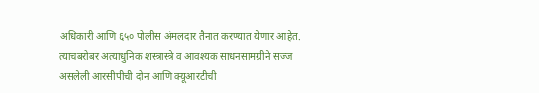अधिकारी आणि ६५० पोलीस अंमलदार तैनात करण्यात येणार आहेत. त्याचबरोबर अत्याधुनिक शस्त्रास्त्रे व आवश्यक साधनसामग्रीने सज्ज असलेली आरसीपीची दोन आणि क्यूआरटीची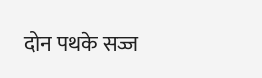दोन पथके सज्ज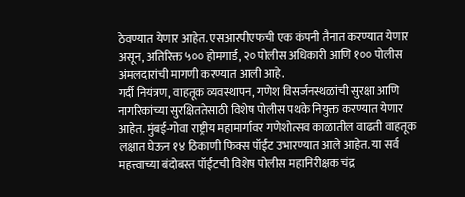ठेवण्यात येणार आहेत. एसआरपीएफची एक कंपनी तैनात करण्यात येणार असून, अतिरिक्त ५०० होमगार्ड, २० पोलीस अधिकारी आणि १०० पोलीस अंमलदारांची मागणी करण्यात आली आहे.
गर्दी नियंत्रण, वाहतूक व्यवस्थापन, गणेश विसर्जनस्थळांची सुरक्षा आणि नागरिकांच्या सुरक्षिततेसाठी विशेष पोलीस पथके नियुक्त करण्यात येणार आहेत. मुंबई-गोवा राष्ट्रीय महामार्गावर गणेशोत्सव काळातील वाढती वाहतूक लक्षात घेऊन १४ ठिकाणी फिक्स पॉईंट उभारण्यात आले आहेत. या सर्व महत्त्वाच्या बंदोबस्त पॉईंटची विशेष पोलीस महानिरीक्षक चंद्र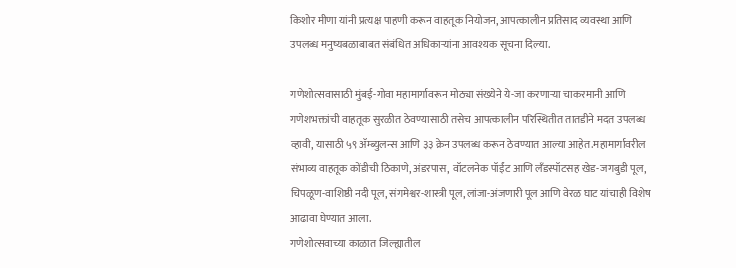किशोर मीणा यांनी प्रत्यक्ष पाहणी करून वाहतूक नियोजन, आपत्कालीन प्रतिसाद व्यवस्था आणि उपलब्ध मनुष्यबळाबाबत संबंधित अधिकाऱ्यांना आवश्यक सूचना दिल्या.

गणेशोत्सवासाठी मुंबई-गोवा महामार्गावरून मोठ्या संख्येने ये-जा करणाऱ्या चाकरमानी आणि गणेशभक्तांची वाहतूक सुरळीत ठेवण्यासाठी तसेच आपत्कालीन परिस्थितीत तातडीने मदत उपलब्ध व्हावी, यासाठी ५९ ॲम्ब्युलन्स आणि ३३ क्रेन उपलब्ध करून ठेवण्यात आल्या आहेत.महामार्गावरील संभाव्य वाहतूक कोंडीची ठिकाणे, अंडरपास, वॉटलनेक पॉईंट आणि लँडस्पॉटसह खेड-जगबुडी पूल, चिपळूण-वाशिष्ठी नदी पूल, संगमेश्वर-शास्त्री पूल, लांजा-अंजणारी पूल आणि वेरळ घाट यांचाही विशेष आढावा घेण्यात आला.
गणेशोत्सवाच्या काळात जिल्ह्यातील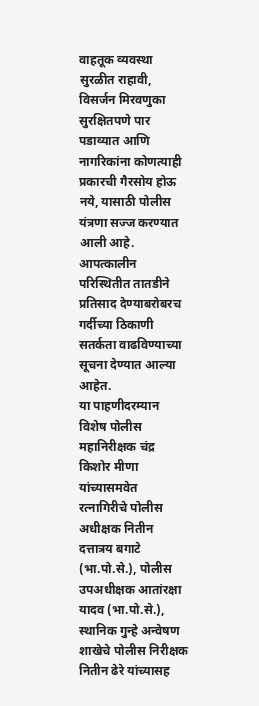वाहतूक व्यवस्था सुरळीत राहावी, विसर्जन मिरवणुका सुरक्षितपणे पार पडाव्यात आणि नागरिकांना कोणत्याही प्रकारची गैरसोय होऊ नये, यासाठी पोलीस यंत्रणा सज्ज करण्यात आली आहे. आपत्कालीन परिस्थितीत तातडीने प्रतिसाद देण्याबरोबरच गर्दीच्या ठिकाणी सतर्कता वाढविण्याच्या सूचना देण्यात आल्या आहेत.
या पाहणीदरम्यान विशेष पोलीस महानिरीक्षक चंद्र किशोर मीणा यांच्यासमवेत रत्नागिरीचे पोलीस अधीक्षक नितीन दत्तात्रय बगाटे (भा.पो.से.), पोलीस उपअधीक्षक आतांरक्षा यादव (भा.पो.से.), स्थानिक गुन्हे अन्वेषण शाखेचे पोलीस निरीक्षक नितीन ढेरे यांच्यासह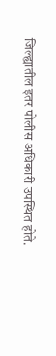जिल्ह्यातील इतर पोलीस अधिकारी उपस्थित होते.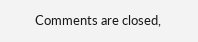Comments are closed,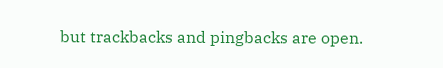but trackbacks and pingbacks are open.